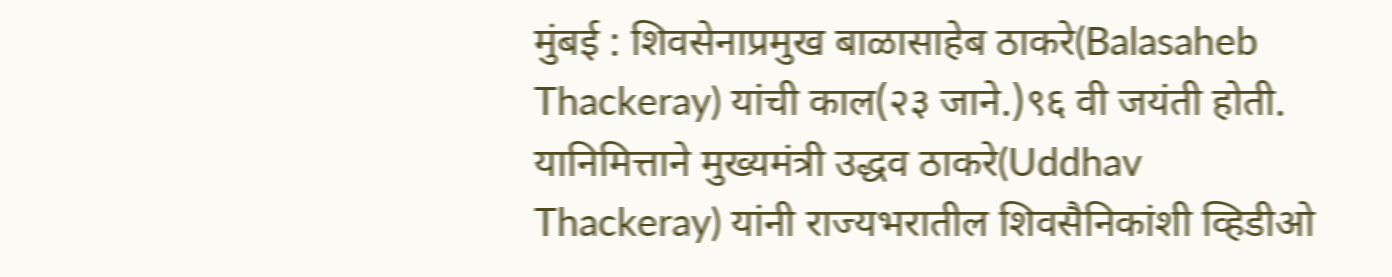मुंबई : शिवसेनाप्रमुख बाळासाहेब ठाकरे(Balasaheb Thackeray) यांची काल(२३ जाने.)९६ वी जयंती होती. यानिमित्ताने मुख्यमंत्री उद्धव ठाकरे(Uddhav Thackeray) यांनी राज्यभरातील शिवसैनिकांशी व्हिडीओ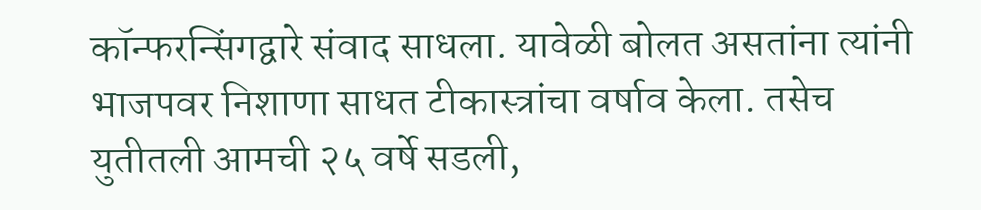कॉन्फरन्सिंगद्वारे संवाद साधला. यावेळी बोलत असतांना त्यांनी भाजपवर निशाणा साधत टीकास्त्रांचा वर्षाव केला. तसेच युतीतली आमची २५ वर्षे सडली,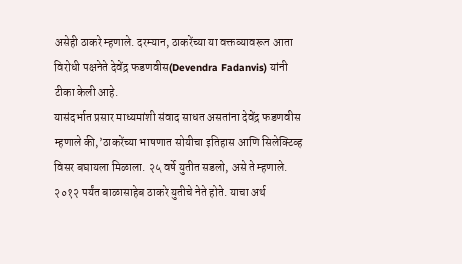असेही ठाकरे म्हणाले. दरम्यान, ठाकरेंच्या या वक्तव्यावरून आता विरोधी पक्षनेते देवेंद्र फडणवीस(Devendra Fadanvis) यांनी टीका केली आहे.
यासंदर्भात प्रसार माध्यमांशी संवाद साधत असतांना देवेंद्र फडणवीस म्हणाले की,’ठाकरेंच्या भाषणात सोयीचा इतिहास आणि सिलेक्टिव्ह विसर बघायला मिळाला. २५ वर्षे युतीत सडलो, असे ते म्हणाले. २०१२ पर्यंत बाळासाहेब ठाकरे युतीचे नेते होते. याचा अर्थ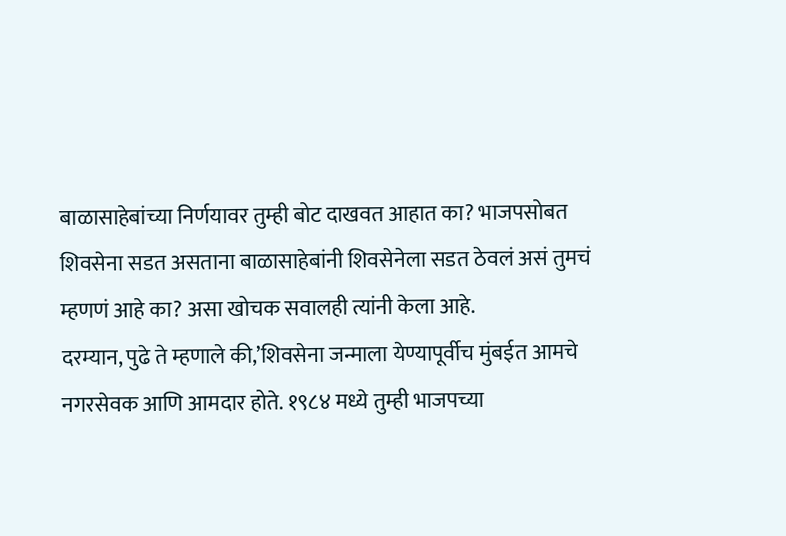बाळासाहेबांच्या निर्णयावर तुम्ही बोट दाखवत आहात का? भाजपसोबत शिवसेना सडत असताना बाळासाहेबांनी शिवसेनेला सडत ठेवलं असं तुमचं म्हणणं आहे का? असा खोचक सवालही त्यांनी केला आहे.
दरम्यान, पुढे ते म्हणाले की,’शिवसेना जन्माला येण्यापूर्वीच मुंबईत आमचे नगरसेवक आणि आमदार होते. १९८४ मध्ये तुम्ही भाजपच्या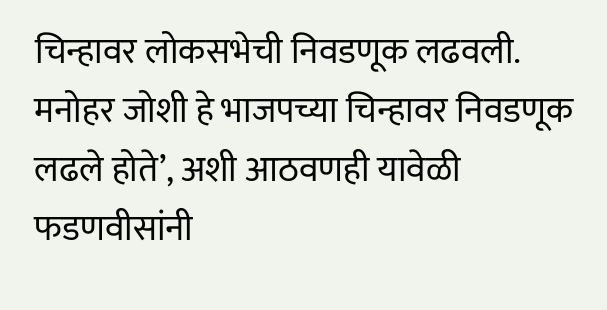चिन्हावर लोकसभेची निवडणूक लढवली. मनोहर जोशी हे भाजपच्या चिन्हावर निवडणूक लढले होते’, अशी आठवणही यावेळी फडणवीसांनी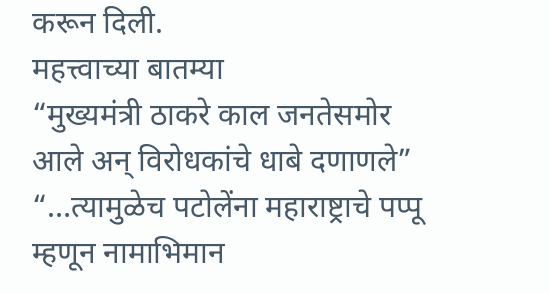करून दिली.
महत्त्वाच्या बातम्या
“मुख्यमंत्री ठाकरे काल जनतेसमोर आले अन् विरोधकांचे धाबे दणाणले”
“…त्यामुळेच पटोलेंना महाराष्ट्राचे पप्पू म्हणून नामाभिमान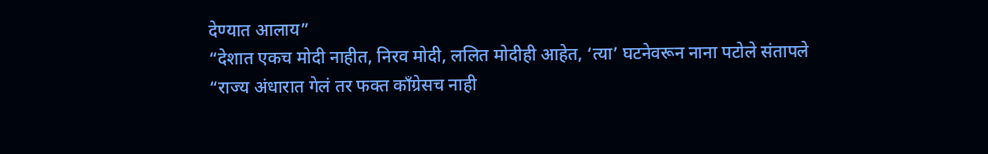देण्यात आलाय”
“देशात एकच मोदी नाहीत, निरव मोदी, ललित मोदीही आहेत, ‘त्या’ घटनेवरून नाना पटोले संतापले
“राज्य अंधारात गेलं तर फक्त काँग्रेसच नाही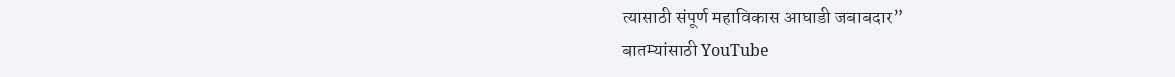त्यासाठी संपूर्ण महाविकास आघाडी जबाबदार”
बातम्यांसाठी YouTube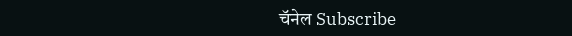चॅनेल Subscribe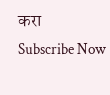करा
Subscribe Now